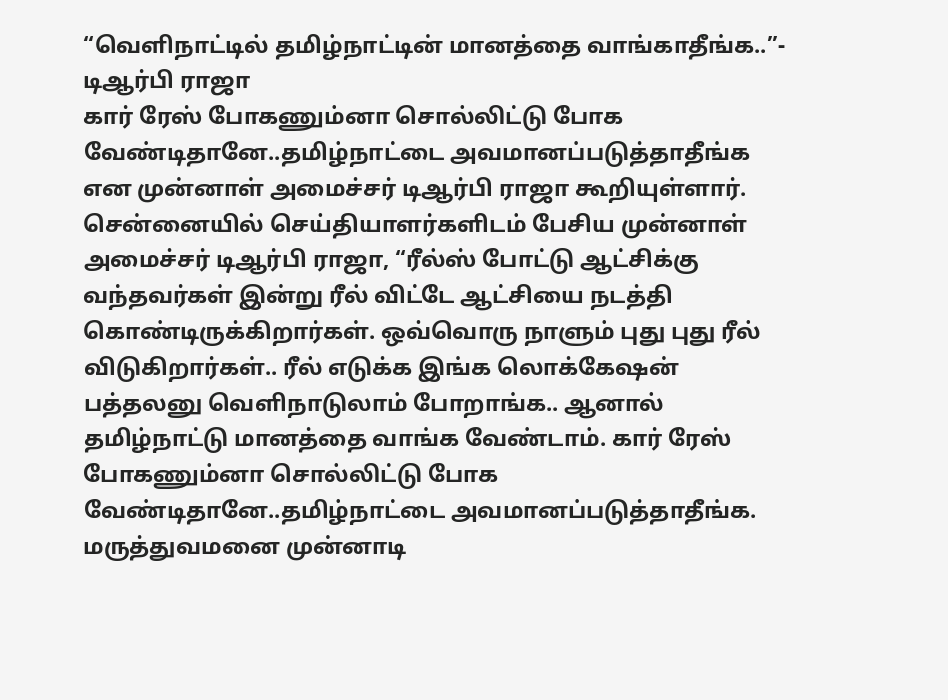“வெளிநாட்டில் தமிழ்நாட்டின் மானத்தை வாங்காதீங்க..”- டிஆர்பி ராஜா
கார் ரேஸ் போகணும்னா சொல்லிட்டு போக வேண்டிதானே..தமிழ்நாட்டை அவமானப்படுத்தாதீங்க என முன்னாள் அமைச்சர் டிஆர்பி ராஜா கூறியுள்ளார்.
சென்னையில் செய்தியாளர்களிடம் பேசிய முன்னாள் அமைச்சர் டிஆர்பி ராஜா, “ரீல்ஸ் போட்டு ஆட்சிக்கு வந்தவர்கள் இன்று ரீல் விட்டே ஆட்சியை நடத்தி கொண்டிருக்கிறார்கள். ஒவ்வொரு நாளும் புது புது ரீல் விடுகிறார்கள்.. ரீல் எடுக்க இங்க லொக்கேஷன் பத்தலனு வெளிநாடுலாம் போறாங்க.. ஆனால் தமிழ்நாட்டு மானத்தை வாங்க வேண்டாம். கார் ரேஸ் போகணும்னா சொல்லிட்டு போக வேண்டிதானே..தமிழ்நாட்டை அவமானப்படுத்தாதீங்க. மருத்துவமனை முன்னாடி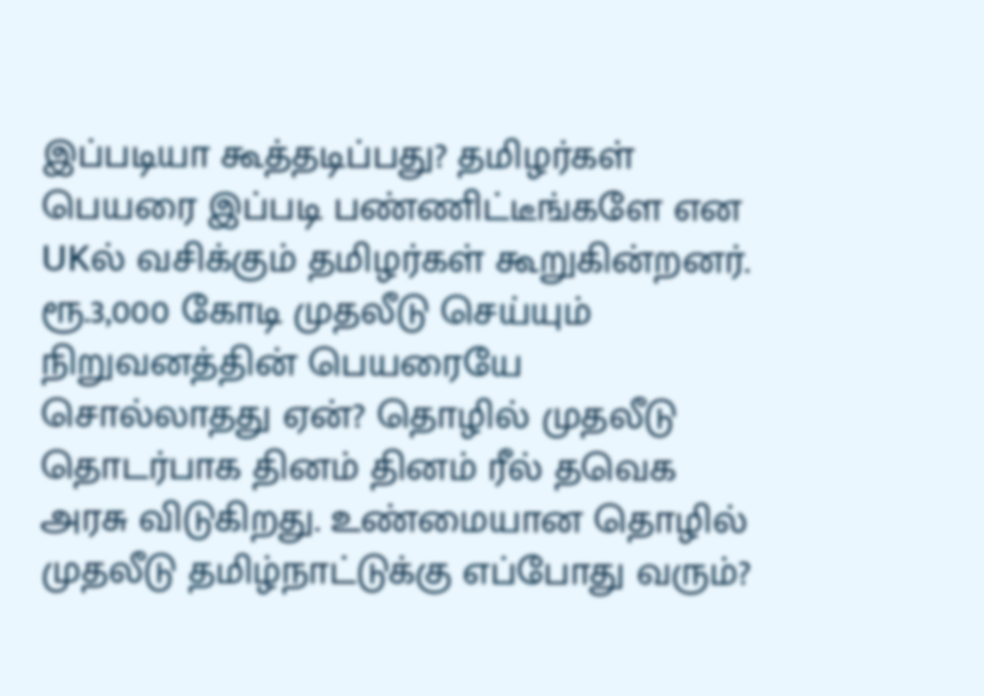இப்படியா கூத்தடிப்பது? தமிழர்கள் பெயரை இப்படி பண்ணிட்டீங்களே என UKல் வசிக்கும் தமிழர்கள் கூறுகின்றனர். ரூ.3,000 கோடி முதலீடு செய்யும் நிறுவனத்தின் பெயரையே சொல்லாதது ஏன்? தொழில் முதலீடு தொடர்பாக தினம் தினம் ரீல் தவெக அரசு விடுகிறது. உண்மையான தொழில் முதலீடு தமிழ்நாட்டுக்கு எப்போது வரும்?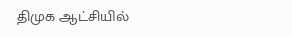திமுக ஆட்சியில்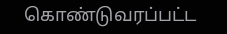கொண்டுவரப்பட்ட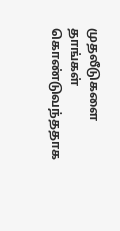முதலீடுகளை தாங்கள் கொண்டுவந்ததாக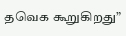தவெக கூறுகிறது”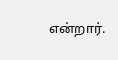என்றார்.